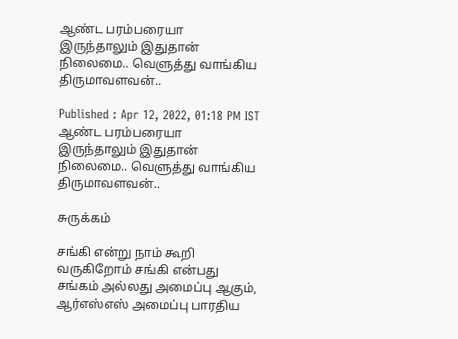ஆண்ட பரம்பரையா இருந்தாலும் இதுதான் நிலைமை.. வெளுத்து வாங்கிய திருமாவளவன்..

Published : Apr 12, 2022, 01:18 PM IST
ஆண்ட பரம்பரையா இருந்தாலும் இதுதான் நிலைமை.. வெளுத்து வாங்கிய திருமாவளவன்..

சுருக்கம்

சங்கி என்று நாம் கூறி வருகிறோம் சங்கி என்பது சங்கம் அல்லது அமைப்பு ஆகும், ஆர்எஸ்எஸ் அமைப்பு பாரதிய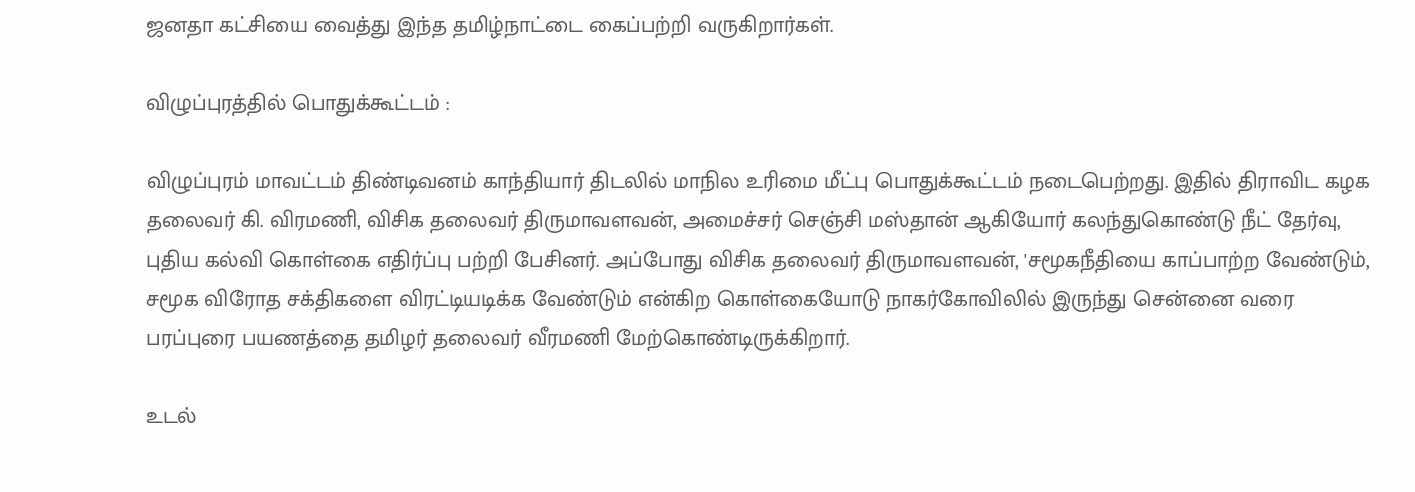ஜனதா கட்சியை வைத்து இந்த தமிழ்நாட்டை கைப்பற்றி வருகிறார்கள்.

விழுப்புரத்தில் பொதுக்கூட்டம் :

விழுப்புரம் மாவட்டம் திண்டிவனம் காந்தியார் திடலில் மாநில உரிமை மீட்பு பொதுக்கூட்டம் நடைபெற்றது. இதில் திராவிட கழக தலைவர் கி. விரமணி, விசிக தலைவர் திருமாவளவன், அமைச்சர் செஞ்சி மஸ்தான் ஆகியோர் கலந்துகொண்டு நீட் தேர்வு, புதிய கல்வி கொள்கை எதிர்ப்பு பற்றி பேசினர். அப்போது விசிக தலைவர் திருமாவளவன், 'சமூகநீதியை காப்பாற்ற வேண்டும், சமூக விரோத சக்திகளை விரட்டியடிக்க வேண்டும் என்கிற கொள்கையோடு நாகர்கோவிலில் இருந்து சென்னை வரை பரப்புரை பயணத்தை தமிழர் தலைவர் வீரமணி மேற்கொண்டிருக்கிறார்.

உடல்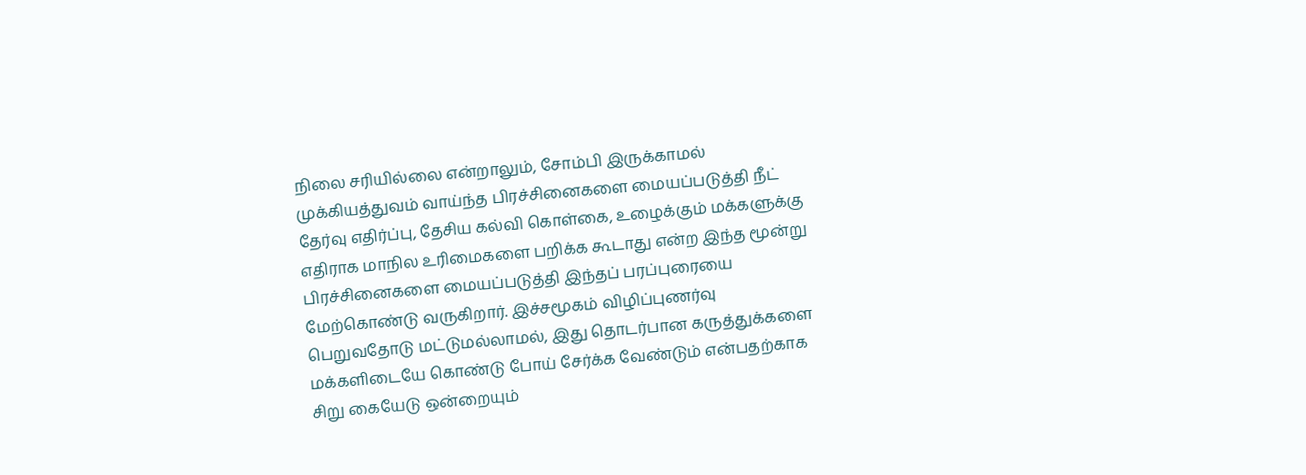நிலை சரியில்லை என்றாலும், சோம்பி இருக்காமல் முக்கியத்துவம் வாய்ந்த பிரச்சினைகளை மையப்படுத்தி நீட் தேர்வு எதிர்ப்பு, தேசிய கல்வி கொள்கை, உழைக்கும் மக்களுக்கு எதிராக மாநில உரிமைகளை பறிக்க கூடாது என்ற இந்த மூன்று பிரச்சினைகளை மையப்படுத்தி இந்தப் பரப்புரையை மேற்கொண்டு வருகிறார். இச்சமூகம் விழிப்புணர்வு பெறுவதோடு மட்டுமல்லாமல், இது தொடர்பான கருத்துக்களை மக்களிடையே கொண்டு போய் சேர்க்க வேண்டும் என்பதற்காக சிறு கையேடு ஒன்றையும்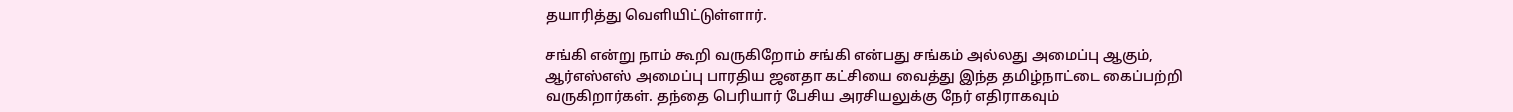தயாரித்து வெளியிட்டுள்ளார்.

சங்கி என்று நாம் கூறி வருகிறோம் சங்கி என்பது சங்கம் அல்லது அமைப்பு ஆகும், ஆர்எஸ்எஸ் அமைப்பு பாரதிய ஜனதா கட்சியை வைத்து இந்த தமிழ்நாட்டை கைப்பற்றி வருகிறார்கள். தந்தை பெரியார் பேசிய அரசியலுக்கு நேர் எதிராகவும்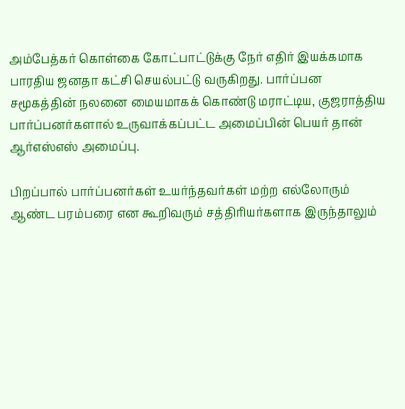அம்பேத்கர் கொள்கை கோட்பாட்டுக்கு நேர் எதிர் இயக்கமாக பாரதிய ஜனதா கட்சி செயல்பட்டு வருகிறது. பார்ப்பன சமூகத்தின் நலனை மையமாகக் கொண்டு மராட்டிய, குஜராத்திய பார்ப்பனர்களால் உருவாக்கப்பட்ட அமைப்பின் பெயர் தான் ஆர்எஸ்எஸ் அமைப்பு.

பிறப்பால் பார்ப்பனர்கள் உயர்ந்தவர்கள் மற்ற எல்லோரும் ஆண்ட பரம்பரை என கூறிவரும் சத்திரியர்களாக இருந்தாலும்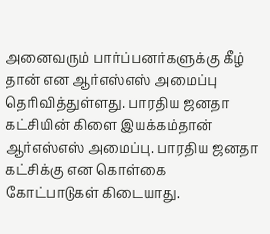அனைவரும் பார்ப்பனர்களுக்கு கீழ் தான் என ஆர்எஸ்எஸ் அமைப்பு தெரிவித்துள்ளது. பாரதிய ஜனதா கட்சியின் கிளை இயக்கம்தான் ஆர்எஸ்எஸ் அமைப்பு. பாரதிய ஜனதா கட்சிக்கு என கொள்கை கோட்பாடுகள் கிடையாது.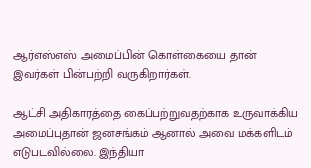ஆர்எஸ்எஸ் அமைப்பின் கொள்கையை தான் இவர்கள் பின்பற்றி வருகிறார்கள்.

ஆட்சி அதிகாரத்தை கைப்பற்றுவதற்காக உருவாக்கிய அமைப்புதான் ஜனசங்கம் ஆனால் அவை மக்களிடம் எடுபடவில்லை. இந்தியா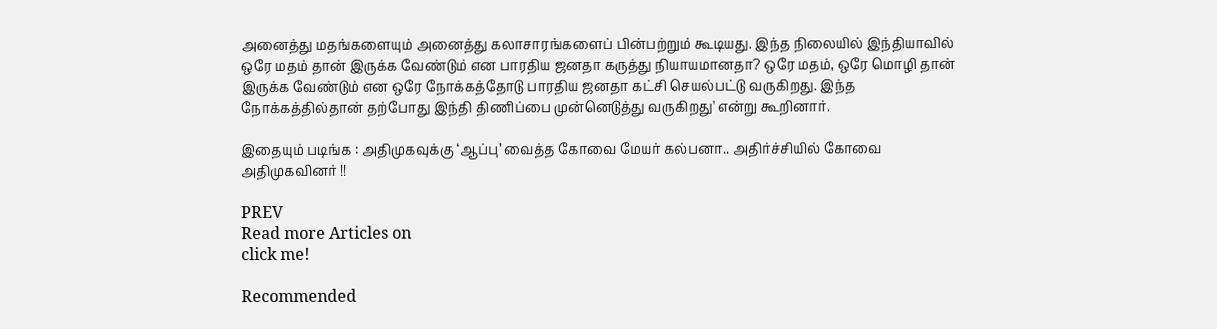அனைத்து மதங்களையும் அனைத்து கலாசாரங்களைப் பின்பற்றும் கூடியது. இந்த நிலையில் இந்தியாவில் ஒரே மதம் தான் இருக்க வேண்டும் என பாரதிய ஜனதா கருத்து நியாயமானதா? ஒரே மதம், ஒரே மொழி தான் இருக்க வேண்டும் என ஒரே நோக்கத்தோடு பாரதிய ஜனதா கட்சி செயல்பட்டு வருகிறது. இந்த நோக்கத்தில்தான் தற்போது இந்தி திணிப்பை முன்னெடுத்து வருகிறது' என்று கூறினார்.

இதையும் படிங்க : அதிமுகவுக்கு ‘ஆப்பு’ வைத்த கோவை மேயர் கல்பனா.. அதிர்ச்சியில் கோவை அதிமுகவினர் !!

PREV
Read more Articles on
click me!

Recommended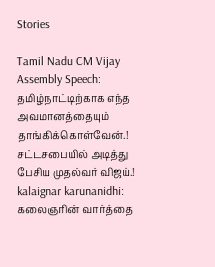Stories

Tamil Nadu CM Vijay Assembly Speech: தமிழ்நாட்டிற்காக எந்த அவமானத்தையும் தாங்கிக்கொள்வேன்.! சட்டசபையில் அடித்து பேசிய முதல்வர் விஜய்.!
kalaignar karunanidhi: கலைஞரின் வார்த்தை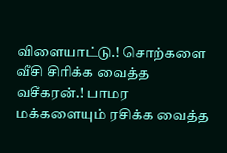விளையாட்டு.! சொற்களை வீசி சிரிக்க வைத்த வசீகரன்.! பாமர மக்களையும் ரசிக்க வைத்த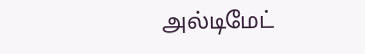அல்டிமேட்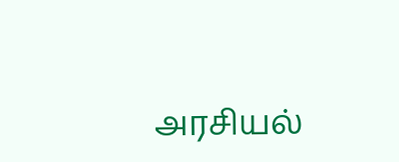அரசியல்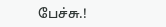பேச்சு.!